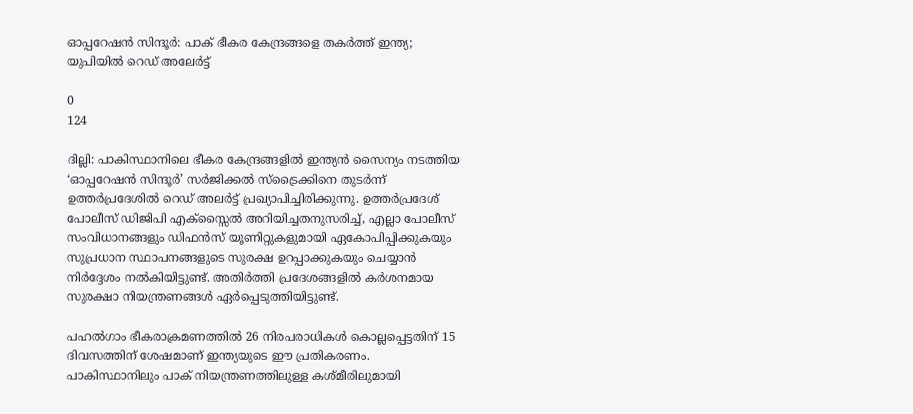ഓപ്പറേഷൻ സിന്ദൂർ: പാക് ഭീകര കേന്ദ്രങ്ങളെ തകർത്ത് ഇന്ത്യ; യുപിയിൽ റെഡ് അലേർട്ട്

0
124

ദില്ലി: പാകിസ്ഥാനിലെ ഭീകര കേന്ദ്രങ്ങളിൽ ഇന്ത്യൻ സൈന്യം നടത്തിയ ‘ഓപ്പറേഷൻ സിന്ദൂർ’ സർജിക്കൽ സ്ട്രൈക്കിനെ തുടർന്ന് ഉത്തർപ്രദേശിൽ റെഡ് അലർട്ട് പ്രഖ്യാപിച്ചിരിക്കുന്നു. ഉത്തർപ്രദേശ് പോലീസ് ഡിജിപി എക്സ്സൈൽ അറിയിച്ചതനുസരിച്ച്, എല്ലാ പോലീസ് സംവിധാനങ്ങളും ഡിഫൻസ് യൂണിറ്റുകളുമായി ഏകോപിപ്പിക്കുകയും സുപ്രധാന സ്ഥാപനങ്ങളുടെ സുരക്ഷ ഉറപ്പാക്കുകയും ചെയ്യാൻ നിർദ്ദേശം നൽകിയിട്ടുണ്ട്. അതിർത്തി പ്രദേശങ്ങളിൽ കർശനമായ സുരക്ഷാ നിയന്ത്രണങ്ങൾ ഏർപ്പെടുത്തിയിട്ടുണ്ട്.

പഹൽഗാം ഭീകരാക്രമണത്തിൽ 26 നിരപരാധികൾ കൊല്ലപ്പെട്ടതിന് 15 ദിവസത്തിന് ശേഷമാണ് ഇന്ത്യയുടെ ഈ പ്രതികരണം. പാകിസ്ഥാനിലും പാക് നിയന്ത്രണത്തിലുള്ള കശ്മീരിലുമായി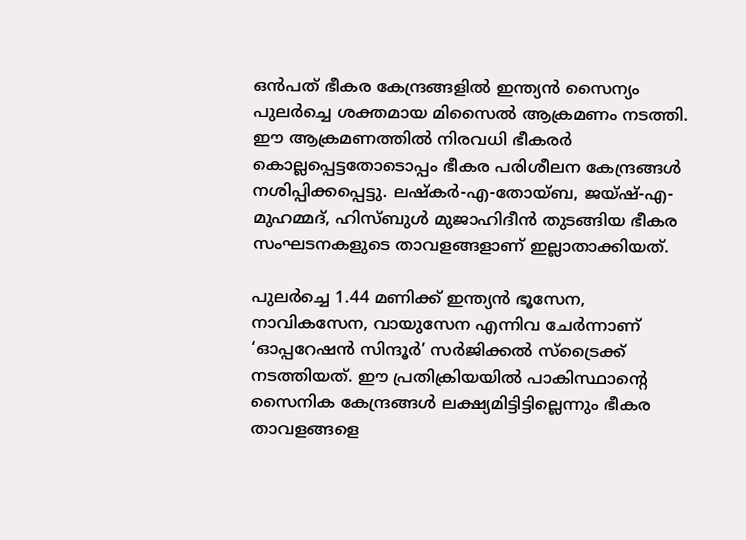ഒൻപത് ഭീകര കേന്ദ്രങ്ങളിൽ ഇന്ത്യൻ സൈന്യം പുലർച്ചെ ശക്തമായ മിസൈൽ ആക്രമണം നടത്തി. ഈ ആക്രമണത്തിൽ നിരവധി ഭീകരർ കൊല്ലപ്പെട്ടതോടൊപ്പം ഭീകര പരിശീലന കേന്ദ്രങ്ങൾ നശിപ്പിക്കപ്പെട്ടു. ലഷ്കർ-എ-തോയ്ബ, ജയ്ഷ്-എ-മുഹമ്മദ്, ഹിസ്ബുൾ മുജാഹിദീൻ തുടങ്ങിയ ഭീകര സംഘടനകളുടെ താവളങ്ങളാണ് ഇല്ലാതാക്കിയത്.

പുലർച്ചെ 1.44 മണിക്ക് ഇന്ത്യൻ ഭൂസേന, നാവികസേന, വായുസേന എന്നിവ ചേർന്നാണ് ‘ഓപ്പറേഷൻ സിന്ദൂർ’ സർജിക്കൽ സ്ട്രൈക്ക് നടത്തിയത്. ഈ പ്രതിക്രിയയിൽ പാകിസ്ഥാന്റെ സൈനിക കേന്ദ്രങ്ങൾ ലക്ഷ്യമിട്ടിട്ടില്ലെന്നും ഭീകര താവളങ്ങളെ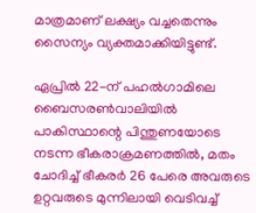മാത്രമാണ് ലക്ഷ്യം വച്ചതെന്നും സൈന്യം വ്യക്തമാക്കിയിട്ടുണ്ട്.

ഏപ്രിൽ 22-ന് പഹൽഗാമിലെ ബൈസരൺവാലിയിൽ പാകിസ്ഥാന്റെ പിന്തുണയോടെ നടന്ന ഭീകരാക്രമണത്തിൽ, മതം ചോദിച്ച് ഭീകരർ 26 പേരെ അവരുടെ ഉറ്റവരുടെ മുന്നിലായി വെടിവച്ച്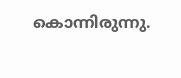കൊന്നിരുന്നു.